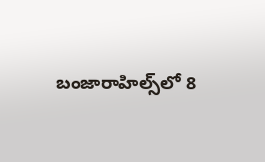బంజారాహిల్స్‌లో 8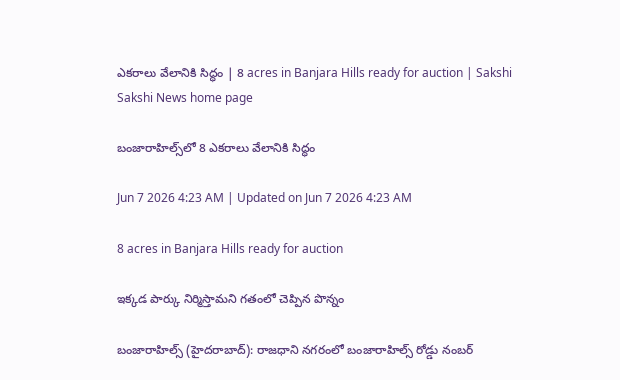ఎకరాలు వేలానికి సిద్ధం | 8 acres in Banjara Hills ready for auction | Sakshi
Sakshi News home page

బంజారాహిల్స్‌లో 8 ఎకరాలు వేలానికి సిద్ధం

Jun 7 2026 4:23 AM | Updated on Jun 7 2026 4:23 AM

8 acres in Banjara Hills ready for auction

ఇక్కడ పార్కు నిర్మిస్తామని గతంలో చెప్పిన పొన్నం

బంజారాహిల్స్‌ (హైదరాబాద్‌): రాజధాని నగరంలో బంజారాహిల్స్‌ రోడ్డు నంబర్‌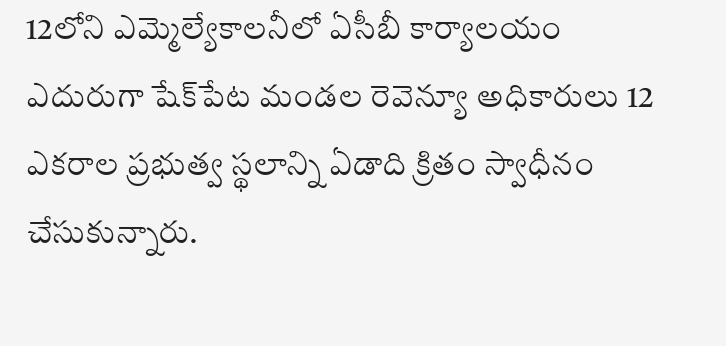12లోని ఎమ్మెల్యేకాలనీలో ఏసీబీ కార్యాలయం ఎదురుగా షేక్‌పేట మండల రెవెన్యూ అధికారులు 12 ఎకరాల ప్రభుత్వ స్థలాన్ని ఏడాది క్రితం స్వాధీనం చేసుకున్నారు.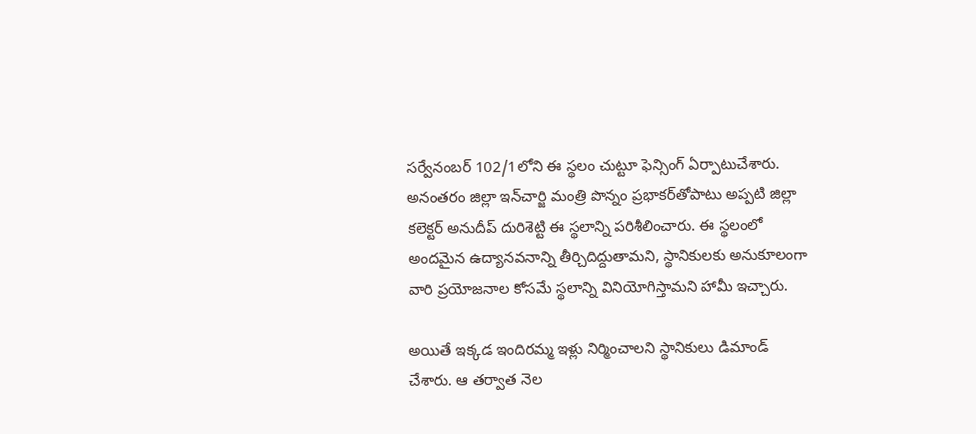సర్వేనంబర్‌ 102/1లోని ఈ స్థలం చుట్టూ ఫెన్సింగ్‌ ఏర్పాటుచేశారు. అనంతరం జిల్లా ఇన్‌చార్జి మంత్రి పొన్నం ప్రభాకర్‌తోపాటు అప్పటి జిల్లా కలెక్టర్‌ అనుదీప్‌ దురిశెట్టి ఈ స్థలాన్ని పరిశీలించారు. ఈ స్థలంలో అందమైన ఉద్యానవనాన్ని తీర్చిదిద్దుతామని, స్థానికులకు అనుకూలంగా వారి ప్రయోజనాల కోసమే స్థలాన్ని వినియోగిస్తామని హామీ ఇచ్చారు.

అయితే ఇక్కడ ఇందిరమ్మ ఇళ్లు నిర్మించాలని స్థానికులు డిమాండ్‌ చేశారు. ఆ తర్వాత నెల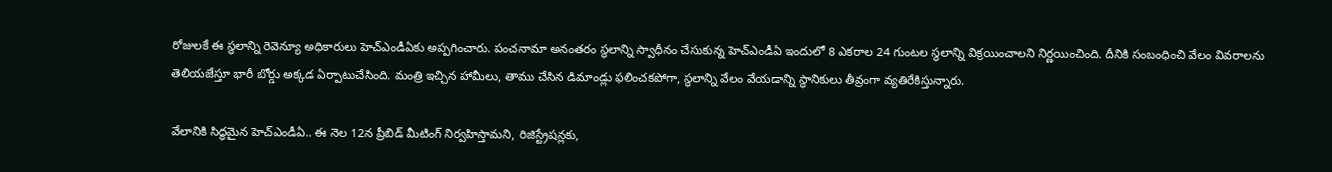రోజులకే ఈ స్థలాన్ని రెవెన్యూ అధికారులు హెచ్‌ఎండీఏకు అప్పగించారు. పంచనామా అనంతరం స్థలాన్ని స్వాధీనం చేసుకున్న హెచ్‌ఎండీఏ ఇందులో 8 ఎకరాల 24 గుంటల స్థలాన్ని విక్రయించాలని నిర్ణయించింది. దీనికి సంబంధించి వేలం వివరాలను తెలియజేస్తూ భారీ బోర్డు అక్కడ ఏర్పాటుచేసింది. మంత్రి ఇచ్చిన హామీలు, తాము చేసిన డిమాండ్లు ఫలించకపోగా, స్థలాన్ని వేలం వేయడాన్ని స్థానికులు తీవ్రంగా వ్యతిరేకిస్తున్నారు.

వేలానికి సిద్ధమైన హెచ్‌ఎండీఏ.. ఈ నెల 12న ప్రీబిడ్‌ మీటింగ్‌ నిర్వహిస్తామని, రిజిస్ట్రేషన్లకు,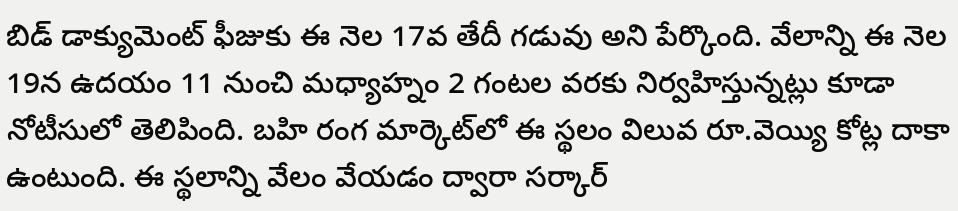బిడ్‌ డాక్యుమెంట్‌ ఫీజుకు ఈ నెల 17వ తేదీ గడువు అని పేర్కొంది. వేలాన్ని ఈ నెల 19న ఉదయం 11 నుంచి మధ్యాహ్నం 2 గంటల వరకు నిర్వహిస్తున్నట్లు కూడా నోటీసులో తెలిపింది. బహి రంగ మార్కెట్‌లో ఈ స్థలం విలువ రూ.వెయ్యి కోట్ల దాకా ఉంటుంది. ఈ స్థలాన్ని వేలం వేయడం ద్వారా సర్కార్‌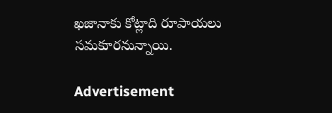ఖజానాకు కోట్లాది రూపాయలు సమకూరనున్నాయి.

Advertisement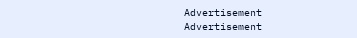Advertisement
Advertisement